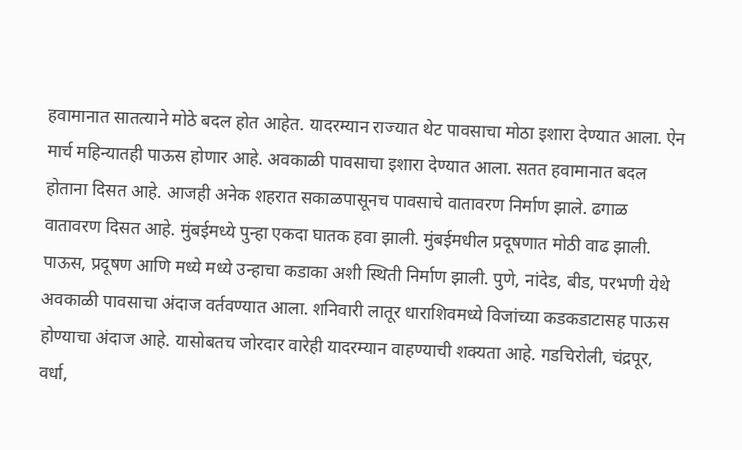हवामानात सातत्याने मोठे बदल होत आहेत. यादरम्यान राज्यात थेट पावसाचा मोठा इशारा देण्यात आला. ऐन मार्च महिन्यातही पाऊस होणार आहे. अवकाळी पावसाचा इशारा देण्यात आला. सतत हवामानात बदल होताना दिसत आहे. आजही अनेक शहरात सकाळपासूनच पावसाचे वातावरण निर्माण झाले. ढगाळ वातावरण दिसत आहे. मुंबईमध्ये पुन्हा एकदा घातक हवा झाली. मुंबईमधील प्रदूषणात मोठी वाढ झाली. पाऊस, प्रदूषण आणि मध्ये मध्ये उन्हाचा कडाका अशी स्थिती निर्माण झाली. पुणे, नांदेड, बीड, परभणी येथे अवकाळी पावसाचा अंदाज वर्तवण्यात आला. शनिवारी लातूर धाराशिवमध्ये विजांच्या कडकडाटासह पाऊस होण्याचा अंदाज आहे. यासोबतच जोरदार वारेही यादरम्यान वाहण्याची शक्यता आहे. गडचिरोली, चंद्रपूर, वर्धा,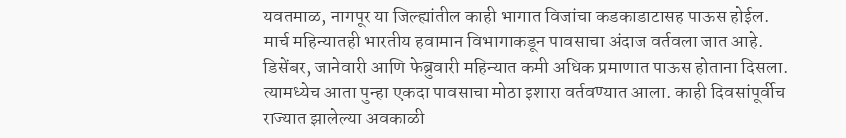यवतमाळ, नागपूर या जिल्ह्यांतील काही भागात विजांचा कडकाडाटासह पाऊस होईल.
मार्च महिन्यातही भारतीय हवामान विभागाकडून पावसाचा अंदाज वर्तवला जात आहे. डिसेंबर, जानेवारी आणि फेब्रुवारी महिन्यात कमी अधिक प्रमाणात पाऊस होताना दिसला. त्यामध्येच आता पुन्हा एकदा पावसाचा मोठा इशारा वर्तवण्यात आला. काही दिवसांपूर्वीच राज्यात झालेल्या अवकाळी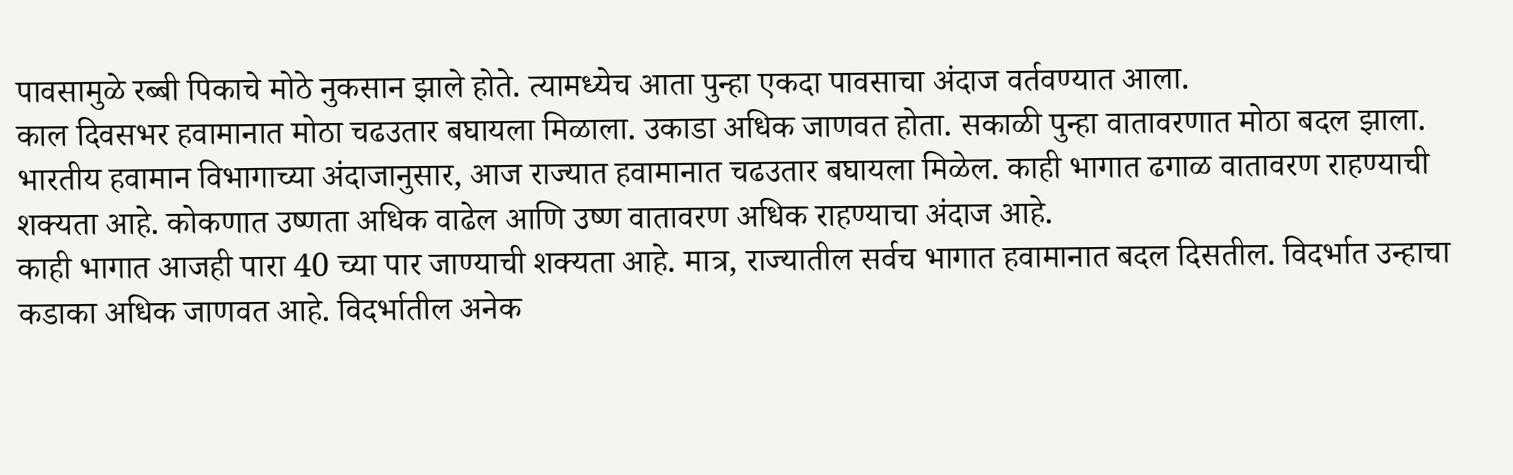पावसामुळे रब्बी पिकाचे मोठे नुकसान झाले होते. त्यामध्येच आता पुन्हा एकदा पावसाचा अंदाज वर्तवण्यात आला.
काल दिवसभर हवामानात मोठा चढउतार बघायला मिळाला. उकाडा अधिक जाणवत होता. सकाळी पुन्हा वातावरणात मोठा बदल झाला. भारतीय हवामान विभागाच्या अंदाजानुसार, आज राज्यात हवामानात चढउतार बघायला मिळेल. काही भागात ढगाळ वातावरण राहण्याची शक्यता आहे. कोकणात उष्णता अधिक वाढेल आणि उष्ण वातावरण अधिक राहण्याचा अंदाज आहे.
काही भागात आजही पारा 40 च्या पार जाण्याची शक्यता आहे. मात्र, राज्यातील सर्वच भागात हवामानात बदल दिसतील. विदर्भात उन्हाचा कडाका अधिक जाणवत आहे. विदर्भातील अनेक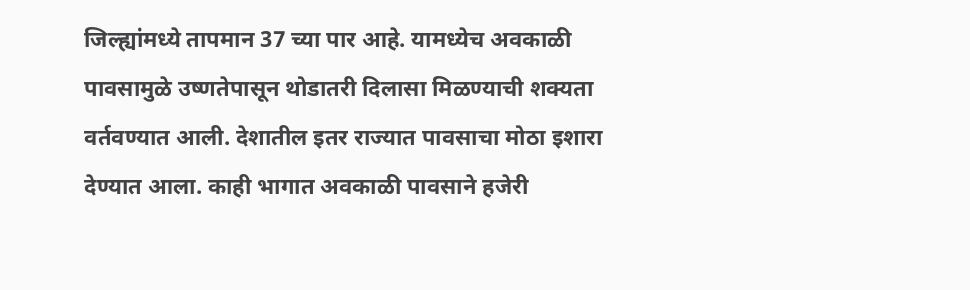जिल्ह्यांमध्ये तापमान 37 च्या पार आहे. यामध्येच अवकाळी पावसामुळे उष्णतेपासून थोडातरी दिलासा मिळण्याची शक्यता वर्तवण्यात आली. देशातील इतर राज्यात पावसाचा मोठा इशारा देण्यात आला. काही भागात अवकाळी पावसाने हजेरी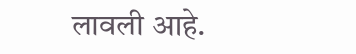लावली आहे.